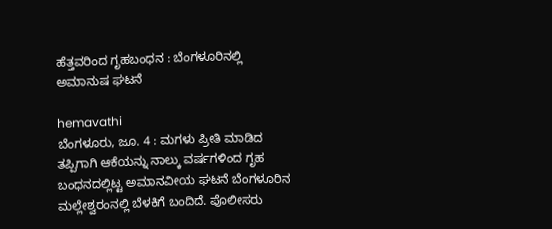ಹೆತ್ತವರಿಂದ ಗೃಹಬಂಧನ : ಬೆಂಗಳೂರಿನಲ್ಲಿ ಅಮಾನುಷ ಘಟನೆ

hemavathi
ಬೆಂಗಳೂರು, ಜೂ. 4 : ಮಗಳು ಪ್ರೀತಿ ಮಾಡಿದ ತಪ್ಪಿಗಾಗಿ ಆಕೆಯನ್ನು ನಾಲ್ಕು ವರ್ಷಗಳಿಂದ ಗೃಹ ಬಂಧನದಲ್ಲಿಟ್ಟ ಅಮಾನವೀಯ ಘಟನೆ ಬೆಂಗಳೂರಿನ ಮಲ್ಲೇಶ್ವರಂನಲ್ಲಿ ಬೆಳಕಿಗೆ ಬಂದಿದೆ. ಪೊಲೀಸರು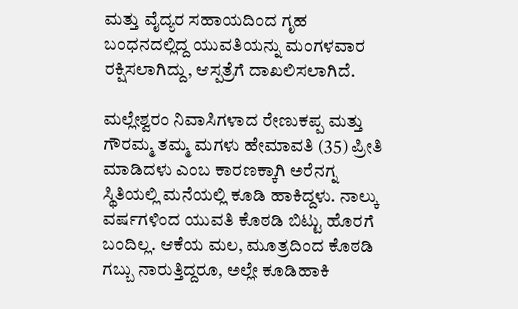ಮತ್ತು ವೈದ್ಯರ ಸಹಾಯದಿಂದ ಗೃಹ ಬಂಧನದಲ್ಲಿದ್ದ ಯುವತಿಯನ್ನು ಮಂಗಳವಾರ ರಕ್ಷಿಸಲಾಗಿದ್ದು, ಆಸ್ಪತ್ರೆಗೆ ದಾಖಲಿಸಲಾಗಿದೆ.

ಮಲ್ಲೇಶ್ವರಂ ನಿವಾಸಿಗಳಾದ ರೇಣುಕಪ್ಪ ಮತ್ತು ಗೌರಮ್ಮ ತಮ್ಮ ಮಗಳು ಹೇಮಾವತಿ (35) ಪ್ರೀತಿ ಮಾಡಿದಳು ಎಂಬ ಕಾರಣಕ್ಕಾಗಿ ಅರೆನಗ್ನ ಸ್ಥಿತಿಯಲ್ಲಿ ಮನೆಯಲ್ಲಿ ಕೂಡಿ ಹಾಕಿದ್ದಳು. ನಾಲ್ಕು ವರ್ಷಗಳಿಂದ ಯುವತಿ ಕೊಠಡಿ ಬಿಟ್ಟು ಹೊರಗೆ ಬಂದಿಲ್ಲ. ಆಕೆಯ ಮಲ, ಮೂತ್ರದಿಂದ ಕೊಠಡಿ ಗಬ್ಬು ನಾರುತ್ತಿದ್ದರೂ, ಅಲ್ಲೇ ಕೂಡಿಹಾಕಿ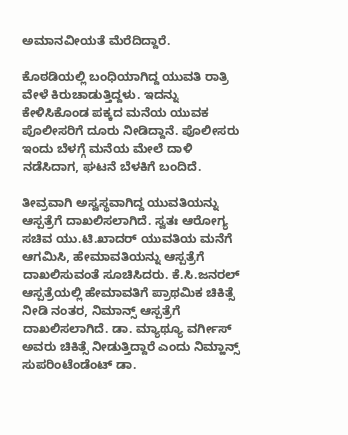ಅಮಾನವೀಯತೆ ಮೆರೆದಿದ್ದಾರೆ.

ಕೊಠಡಿಯಲ್ಲಿ ಬಂಧಿಯಾಗಿದ್ದ ಯುವತಿ ರಾತ್ರಿ ವೇಳೆ ಕಿರುಚಾಡುತ್ತಿದ್ದಳು. ಇದನ್ನು ಕೇಳಿಸಿಕೊಂಡ ಪಕ್ಕದ ಮನೆಯ ಯುವಕ ಪೊಲೀಸರಿಗೆ ದೂರು ನೀಡಿದ್ದಾನೆ. ಪೊಲೀಸರು ಇಂದು ಬೆಳಗ್ಗೆ ಮನೆಯ ಮೇಲೆ ದಾಳಿ ನಡೆಸಿದಾಗ, ಘಟನೆ ಬೆಳಕಿಗೆ ಬಂದಿದೆ.

ತೀವ್ರವಾಗಿ ಅಸ್ವಸ್ಥವಾಗಿದ್ದ ಯುವತಿಯನ್ನು ಆಸ್ಪತ್ರೆಗೆ ದಾಖಲಿಸಲಾಗಿದೆ. ಸ್ವತಃ ಆರೋಗ್ಯ ಸಚಿವ ಯು.ಟಿ.ಖಾದರ್ ಯುವತಿಯ ಮನೆಗೆ ಆಗಮಿಸಿ, ಹೇಮಾವತಿಯನ್ನು ಆಸ್ಪತ್ರೆಗೆ ದಾಖಲಿಸುವಂತೆ ಸೂಚಿಸಿದರು. ಕೆ.ಸಿ.ಜನರಲ್ ಆಸ್ಪತ್ರೆಯಲ್ಲಿ ಹೇಮಾವತಿಗೆ ಪ್ರಾಥಮಿಕ ಚಿಕಿತ್ಸೆ ನೀಡಿ ನಂತರ, ನಿಮಾನ್ಸ್ ಆಸ್ಪತ್ರೆಗೆ ದಾಖಲಿಸಲಾಗಿದೆ. ಡಾ. ಮ್ಯಾಥ್ಯೂ ವರ್ಗೀಸ್ ಅವರು ಚಿಕಿತ್ಸೆ ನೀಡುತ್ತಿದ್ದಾರೆ ಎಂದು ನಿಮ್ಹಾನ್ಸ್ ಸುಪರಿಂಟೆಂಡೆಂಟ್ ಡಾ.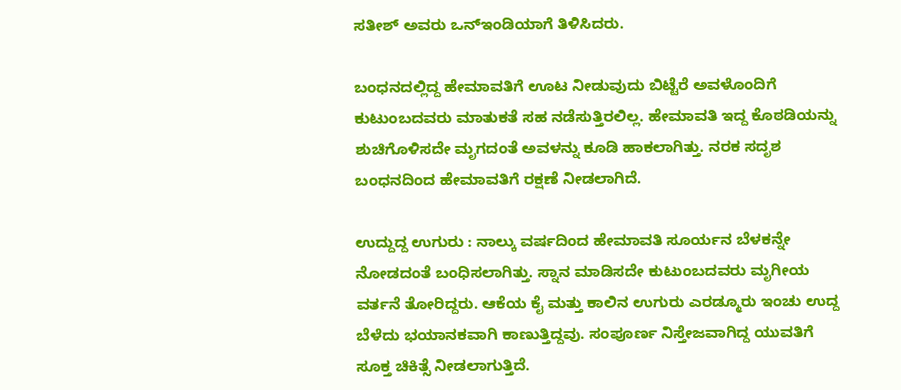ಸತೀಶ್ ಅವರು ಒನ್ಇಂಡಿಯಾಗೆ ತಿಳಿಸಿದರು.

ಬಂಧನದಲ್ಲಿದ್ದ ಹೇಮಾವತಿಗೆ ಊಟ ನೀಡುವುದು ಬಿಟ್ಟೆರೆ ಅವಳೊಂದಿಗೆ ಕುಟುಂಬದವರು ಮಾತುಕತೆ ಸಹ ನಡೆಸುತ್ತಿರಲಿಲ್ಲ. ಹೇಮಾವತಿ ಇದ್ದ ಕೊಠಡಿಯನ್ನು ಶುಚಿಗೊಳಿಸದೇ ಮೃಗದಂತೆ ಅವಳನ್ನು ಕೂಡಿ ಹಾಕಲಾಗಿತ್ತು. ನರಕ ಸದೃಶ ಬಂಧನದಿಂದ ಹೇಮಾವತಿಗೆ ರಕ್ಷಣೆ ನೀಡಲಾಗಿದೆ.

ಉದ್ದುದ್ದ ಉಗುರು : ನಾಲ್ಕು ವರ್ಷದಿಂದ ಹೇಮಾವತಿ ಸೂರ್ಯನ ಬೆಳಕನ್ನೇ ನೋಡದಂತೆ ಬಂಧಿಸಲಾಗಿತ್ತು. ಸ್ನಾನ ಮಾಡಿಸದೇ ಕುಟುಂಬದವರು ಮೃಗೀಯ ವರ್ತನೆ ತೋರಿದ್ದರು. ಆಕೆಯ ಕೈ ಮತ್ತು ಕಾಲಿನ ಉಗುರು ಎರಡ್ಮೂರು ಇಂಚು ಉದ್ದ ಬೆಳೆದು ಭಯಾನಕವಾಗಿ ಕಾಣುತ್ತಿದ್ದವು. ಸಂಪೂರ್ಣ ನಿಸ್ತೇಜವಾಗಿದ್ದ ಯುವತಿಗೆ ಸೂಕ್ತ ಚಿಕಿತ್ಸೆ ನೀಡಲಾಗುತ್ತಿದೆ.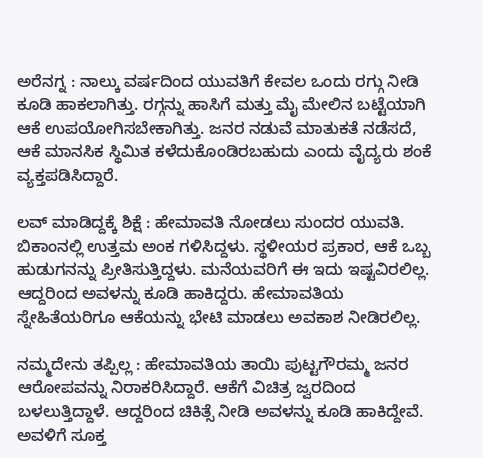ಅರೆನಗ್ನ : ನಾಲ್ಕು ವರ್ಷದಿಂದ ಯುವತಿಗೆ ಕೇವಲ ಒಂದು ರಗ್ಗು ನೀಡಿ ಕೂಡಿ ಹಾಕಲಾಗಿತ್ತು. ರಗ್ಗನ್ನು ಹಾಸಿಗೆ ಮತ್ತು ಮೈ ಮೇಲಿನ ಬಟ್ಟೆಯಾಗಿ ಆಕೆ ಉಪಯೋಗಿಸಬೇಕಾಗಿತ್ತು. ಜನರ ನಡುವೆ ಮಾತುಕತೆ ನಡೆಸದೆ, ಆಕೆ ಮಾನಸಿಕ ಸ್ಥಿಮಿತ ಕಳೆದುಕೊಂಡಿರಬಹುದು ಎಂದು ವೈದ್ಯರು ಶಂಕೆ ವ್ಯಕ್ತಪಡಿಸಿದ್ದಾರೆ.

ಲವ್ ಮಾಡಿದ್ದಕ್ಕೆ ಶಿಕ್ಷೆ : ಹೇಮಾವತಿ ನೋಡಲು ಸುಂದರ ಯುವತಿ. ಬಿಕಾಂನಲ್ಲಿ ಉತ್ತಮ ಅಂಕ ಗಳಿಸಿದ್ದಳು. ಸ್ಥಳೀಯರ ಪ್ರಕಾರ, ಆಕೆ ಒಬ್ಬ ಹುಡುಗನನ್ನು ಪ್ರೀತಿಸುತ್ತಿದ್ದಳು. ಮನೆಯವರಿಗೆ ಈ ಇದು ಇಷ್ಟವಿರಲಿಲ್ಲ. ಆದ್ದರಿಂದ ಅವಳನ್ನು ಕೂಡಿ ಹಾಕಿದ್ದರು. ಹೇಮಾವತಿಯ ಸ್ನೇಹಿತೆಯರಿಗೂ ಆಕೆಯನ್ನು ಭೇಟಿ ಮಾಡಲು ಅವಕಾಶ ನೀಡಿರಲಿಲ್ಲ.

ನಮ್ಮದೇನು ತಪ್ಪಿಲ್ಲ : ಹೇಮಾವತಿಯ ತಾಯಿ ಪುಟ್ಟಗೌರಮ್ಮ ಜನರ ಆರೋಪವನ್ನು ನಿರಾಕರಿಸಿದ್ದಾರೆ. ಆಕೆಗೆ ವಿಚಿತ್ರ ಜ್ವರದಿಂದ ಬಳಲುತ್ತಿದ್ದಾಳೆ. ಆದ್ದರಿಂದ ಚಿಕಿತ್ಸೆ ನೀಡಿ ಅವಳನ್ನು ಕೂಡಿ ಹಾಕಿದ್ದೇವೆ. ಅವಳಿಗೆ ಸೂಕ್ತ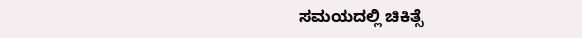ಸಮಯದಲ್ಲಿ ಚಿಕಿತ್ಸೆ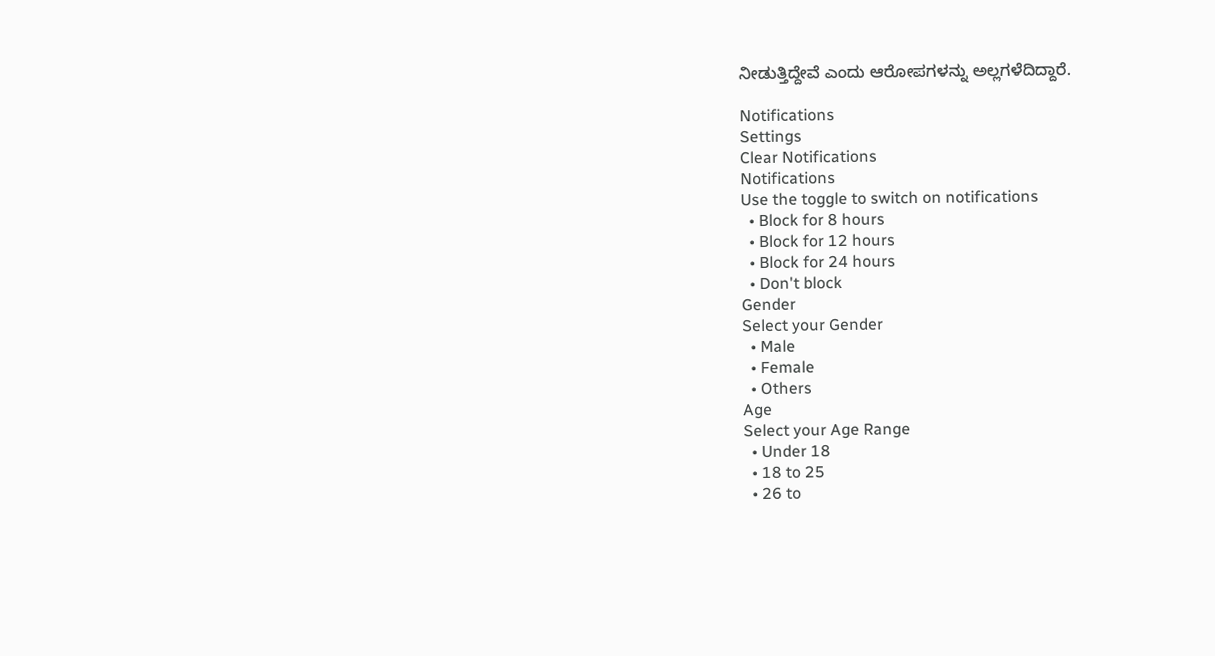ನೀಡುತ್ತಿದ್ದೇವೆ ಎಂದು ಆರೋಪಗಳನ್ನು ಅಲ್ಲಗಳೆದಿದ್ದಾರೆ.

Notifications
Settings
Clear Notifications
Notifications
Use the toggle to switch on notifications
  • Block for 8 hours
  • Block for 12 hours
  • Block for 24 hours
  • Don't block
Gender
Select your Gender
  • Male
  • Female
  • Others
Age
Select your Age Range
  • Under 18
  • 18 to 25
  • 26 to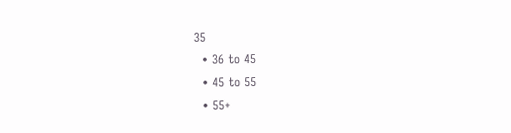35
  • 36 to 45
  • 45 to 55
  • 55+